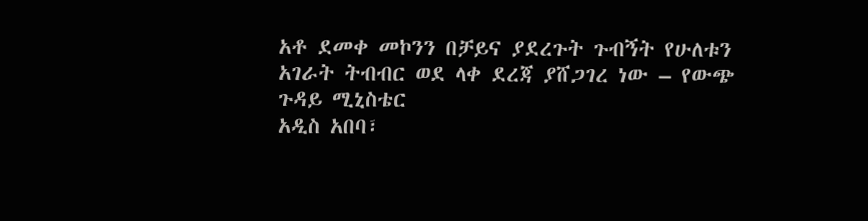አቶ ደመቀ መኮንን በቻይና ያደረጉት ጉብኝት የሁለቱን አገራት ትብብር ወደ ላቀ ደረጃ ያሸጋገረ ነው – የውጭ ጉዳይ ሚኒስቴር
አዲስ አበባ፣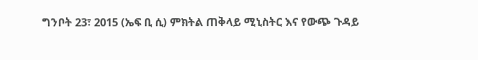ግንቦት 23፣ 2015 (ኤፍ ቢ ሲ) ምክትል ጠቅላይ ሚኒስትር እና የውጭ ጉዳይ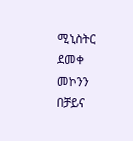ሚኒስትር ደመቀ መኮንን በቻይና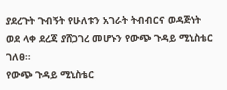ያደረጉት ጉብኝት የሁለቱን አገራት ትብብርና ወዳጅነት ወደ ላቀ ደረጃ ያሸጋገረ መሆኑን የውጭ ጉዳይ ሚኒስቴር ገለፀ።
የውጭ ጉዳይ ሚኒስቴር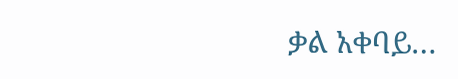ቃል አቀባይ…